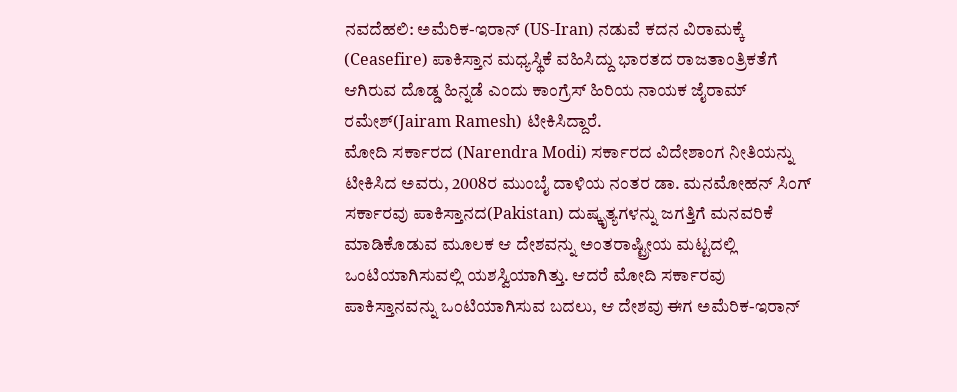ನವದೆಹಲಿ: ಅಮೆರಿಕ-ಇರಾನ್ (US-Iran) ನಡುವೆ ಕದನ ವಿರಾಮಕ್ಕೆ (Ceasefire) ಪಾಕಿಸ್ತಾನ ಮಧ್ಯಸ್ಥಿಕೆ ವಹಿಸಿದ್ದು ಭಾರತದ ರಾಜತಾಂತ್ರಿಕತೆಗೆ ಆಗಿರುವ ದೊಡ್ಡ ಹಿನ್ನಡೆ ಎಂದು ಕಾಂಗ್ರೆಸ್ ಹಿರಿಯ ನಾಯಕ ಜೈರಾಮ್ ರಮೇಶ್(Jairam Ramesh) ಟೀಕಿಸಿದ್ದಾರೆ.
ಮೋದಿ ಸರ್ಕಾರದ (Narendra Modi) ಸರ್ಕಾರದ ವಿದೇಶಾಂಗ ನೀತಿಯನ್ನು ಟೀಕಿಸಿದ ಅವರು, 2008ರ ಮುಂಬೈ ದಾಳಿಯ ನಂತರ ಡಾ. ಮನಮೋಹನ್ ಸಿಂಗ್ ಸರ್ಕಾರವು ಪಾಕಿಸ್ತಾನದ(Pakistan) ದುಷ್ಕೃತ್ಯಗಳನ್ನು ಜಗತ್ತಿಗೆ ಮನವರಿಕೆ ಮಾಡಿಕೊಡುವ ಮೂಲಕ ಆ ದೇಶವನ್ನು ಅಂತರಾಷ್ಟ್ರೀಯ ಮಟ್ಟದಲ್ಲಿ ಒಂಟಿಯಾಗಿಸುವಲ್ಲಿ ಯಶಸ್ವಿಯಾಗಿತ್ತು. ಆದರೆ ಮೋದಿ ಸರ್ಕಾರವು ಪಾಕಿಸ್ತಾನವನ್ನು ಒಂಟಿಯಾಗಿಸುವ ಬದಲು, ಆ ದೇಶವು ಈಗ ಅಮೆರಿಕ-ಇರಾನ್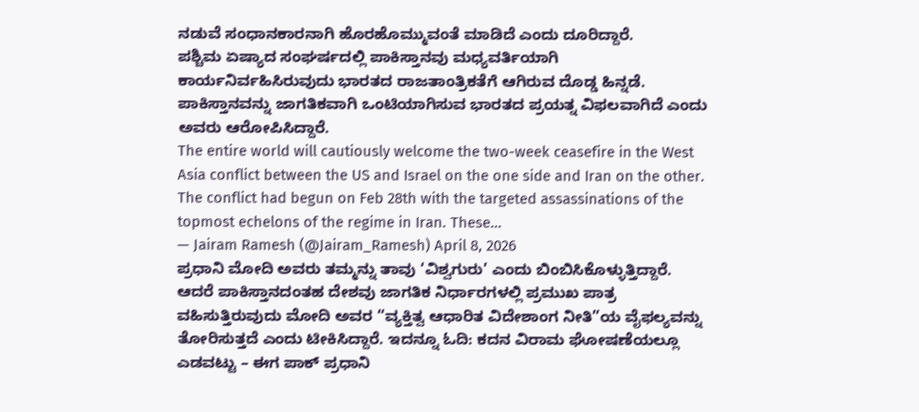ನಡುವೆ ಸಂಧಾನಕಾರನಾಗಿ ಹೊರಹೊಮ್ಮುವಂತೆ ಮಾಡಿದೆ ಎಂದು ದೂರಿದ್ದಾರೆ.
ಪಶ್ಚಿಮ ಏಷ್ಯಾದ ಸಂಘರ್ಷದಲ್ಲಿ ಪಾಕಿಸ್ತಾನವು ಮಧ್ಯವರ್ತಿಯಾಗಿ ಕಾರ್ಯನಿರ್ವಹಿಸಿರುವುದು ಭಾರತದ ರಾಜತಾಂತ್ರಿಕತೆಗೆ ಆಗಿರುವ ದೊಡ್ಡ ಹಿನ್ನಡೆ. ಪಾಕಿಸ್ತಾನವನ್ನು ಜಾಗತಿಕವಾಗಿ ಒಂಟಿಯಾಗಿಸುವ ಭಾರತದ ಪ್ರಯತ್ನ ವಿಫಲವಾಗಿದೆ ಎಂದು ಅವರು ಆರೋಪಿಸಿದ್ದಾರೆ.
The entire world will cautiously welcome the two-week ceasefire in the West Asia conflict between the US and Israel on the one side and Iran on the other.
The conflict had begun on Feb 28th with the targeted assassinations of the topmost echelons of the regime in Iran. These…
— Jairam Ramesh (@Jairam_Ramesh) April 8, 2026
ಪ್ರಧಾನಿ ಮೋದಿ ಅವರು ತಮ್ಮನ್ನು ತಾವು ‘ವಿಶ್ವಗುರು’ ಎಂದು ಬಿಂಬಿಸಿಕೊಳ್ಳುತ್ತಿದ್ದಾರೆ. ಆದರೆ ಪಾಕಿಸ್ತಾನದಂತಹ ದೇಶವು ಜಾಗತಿಕ ನಿರ್ಧಾರಗಳಲ್ಲಿ ಪ್ರಮುಖ ಪಾತ್ರ ವಹಿಸುತ್ತಿರುವುದು ಮೋದಿ ಅವರ “ವ್ಯಕ್ತಿತ್ವ ಆಧಾರಿತ ವಿದೇಶಾಂಗ ನೀತಿ”ಯ ವೈಫಲ್ಯವನ್ನು ತೋರಿಸುತ್ತದೆ ಎಂದು ಟೀಕಿಸಿದ್ದಾರೆ. ಇದನ್ನೂ ಓದಿ: ಕದನ ವಿರಾಮ ಘೋಷಣೆಯಲ್ಲೂ ಎಡವಟ್ಟು – ಈಗ ಪಾಕ್ ಪ್ರಧಾನಿ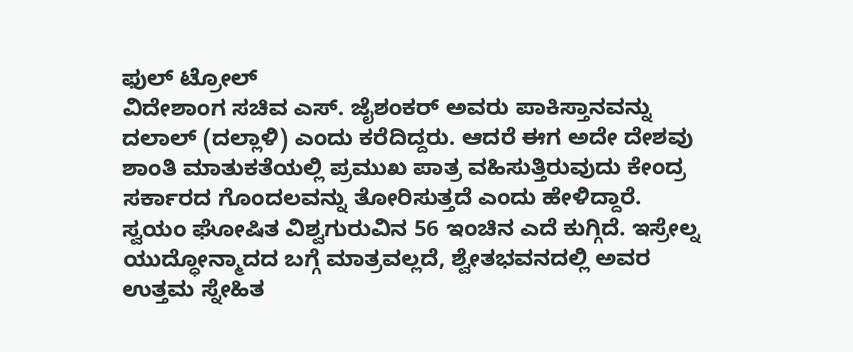ಫುಲ್ ಟ್ರೋಲ್
ವಿದೇಶಾಂಗ ಸಚಿವ ಎಸ್. ಜೈಶಂಕರ್ ಅವರು ಪಾಕಿಸ್ತಾನವನ್ನು ದಲಾಲ್ (ದಲ್ಲಾಳಿ) ಎಂದು ಕರೆದಿದ್ದರು. ಆದರೆ ಈಗ ಅದೇ ದೇಶವು ಶಾಂತಿ ಮಾತುಕತೆಯಲ್ಲಿ ಪ್ರಮುಖ ಪಾತ್ರ ವಹಿಸುತ್ತಿರುವುದು ಕೇಂದ್ರ ಸರ್ಕಾರದ ಗೊಂದಲವನ್ನು ತೋರಿಸುತ್ತದೆ ಎಂದು ಹೇಳಿದ್ದಾರೆ.
ಸ್ವಯಂ ಘೋಷಿತ ವಿಶ್ವಗುರುವಿನ 56 ಇಂಚಿನ ಎದೆ ಕುಗ್ಗಿದೆ. ಇಸ್ರೇಲ್ನ ಯುದ್ಧೋನ್ಮಾದದ ಬಗ್ಗೆ ಮಾತ್ರವಲ್ಲದೆ, ಶ್ವೇತಭವನದಲ್ಲಿ ಅವರ ಉತ್ತಮ ಸ್ನೇಹಿತ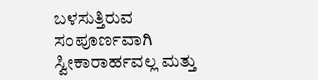ಬಳಸುತ್ತಿರುವ ಸಂಪೂರ್ಣವಾಗಿ ಸ್ವೀಕಾರಾರ್ಹವಲ್ಲ ಮತ್ತು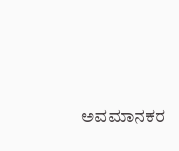ಅವಮಾನಕರ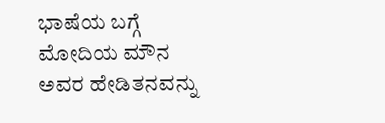ಭಾಷೆಯ ಬಗ್ಗೆ ಮೋದಿಯ ಮೌನ ಅವರ ಹೇಡಿತನವನ್ನು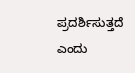ಪ್ರದರ್ಶಿಸುತ್ತದೆ ಎಂದು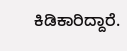ಕಿಡಿಕಾರಿದ್ದಾರೆ.